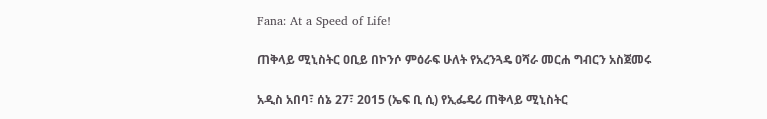Fana: At a Speed of Life!

ጠቅላይ ሚኒስትር ዐቢይ በኮንሶ ምዕራፍ ሁለት የአረንጓዴ ዐሻራ መርሐ ግብርን አስጀመሩ

አዲስ አበባ፣ ሰኔ 27፣ 2015 (ኤፍ ቢ ሲ) የኢፌዴሪ ጠቅላይ ሚኒስትር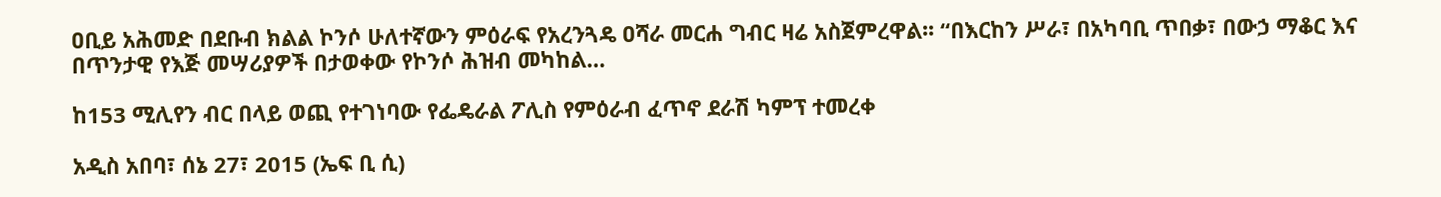ዐቢይ አሕመድ በደቡብ ክልል ኮንሶ ሁለተኛውን ምዕራፍ የአረንጓዴ ዐሻራ መርሐ ግብር ዛሬ አስጀምረዋል፡፡ “በእርከን ሥራ፣ በአካባቢ ጥበቃ፣ በውኃ ማቆር እና በጥንታዊ የእጅ መሣሪያዎች በታወቀው የኮንሶ ሕዝብ መካከል…

ከ153 ሚሊየን ብር በላይ ወጪ የተገነባው የፌዴራል ፖሊስ የምዕራብ ፈጥኖ ደራሽ ካምፕ ተመረቀ

አዲስ አበባ፣ ሰኔ 27፣ 2015 (ኤፍ ቢ ሲ)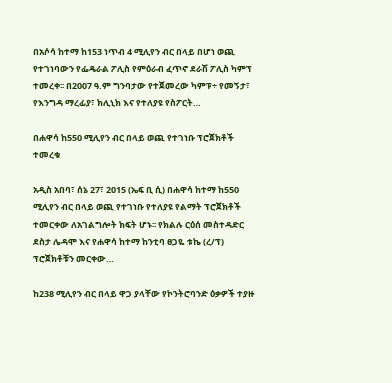በአሶሳ ከተማ ከ153 ነጥብ 4 ሚሊየን ብር በላይ በሆነ ወጪ የተገነባውን የፌዴራል ፖሊስ የምዕራብ ፈጥኖ ደራሽ ፖሊስ ካምፕ ተመረቀ፡፡ በ2007 ዓ.ም ግንባታው የተጀመረው ካምፑ÷ የመኝታ፣ የእንግዳ ማረፊያ፣ ክሊኒክ እና የተለያዩ የስፖርት…

በሐዋሳ ከ550 ሚሊየን ብር በላይ ወጪ የተገነቡ ፕሮጀክቶች ተመረቁ

አዲስ አበባ፣ ሰኔ 27፣ 2015 (ኤፍ ቢ ሲ) በሐዋሳ ከተማ ከ550 ሚሊየን ብር በላይ ወጪ የተገነቡ የተለያዩ የልማት ፕሮጀክቶች ተመርቀው ለአገልግሎት ክፍት ሆኑ፡፡ የክልሉ ርዕሰ መስተዳድር ደስታ ሌዳሞ እና የሐዋሳ ከተማ ከንቲባ ፀጋዬ ቱኬ (ረ/ፕ) ፕሮጀክቶቹን መርቀው…

ከ238 ሚሊየን ብር በላይ ዋጋ ያላቸው የኮንትሮባንድ ዕቃዎች ተያዙ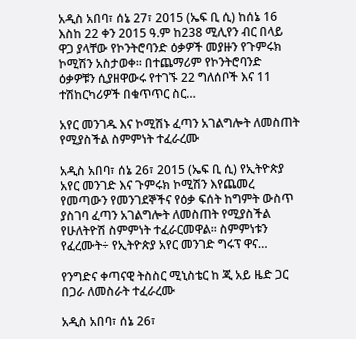አዲስ አበባ፣ ሰኔ 27፣ 2015 (ኤፍ ቢ ሲ) ከሰኔ 16 እስከ 22 ቀን 2015 ዓ.ም ከ238 ሚሊየን ብር በላይ ዋጋ ያላቸው የኮንትሮባንድ ዕቃዎች መያዙን የጉምሩክ ኮሚሽን አስታወቀ፡፡ በተጨማሪም የኮንትሮባንድ ዕቃዎቹን ሲያዘዋውሩ የተገኙ 22 ግለሰቦች እና 11 ተሽከርካሪዎች በቁጥጥር ስር…

አየር መንገዱ እና ኮሚሽኑ ፈጣን አገልግሎት ለመስጠት የሚያስችል ስምምነት ተፈራረሙ

አዲስ አበባ፣ ሰኔ 26፣ 2015 (ኤፍ ቢ ሲ) የኢትዮጵያ አየር መንገድ እና ጉምሩክ ኮሚሽን እየጨመረ የመጣውን የመንገደኞችና የዕቃ ፍሰት ከግምት ውስጥ ያስገባ ፈጣን አገልግሎት ለመስጠት የሚያስችል የሁለትዮሽ ስምምነት ተፈራርመዋል፡፡ ስምምነቱን የፈረሙት÷ የኢትዮጵያ አየር መንገድ ግሩፕ ዋና…

የንግድና ቀጣናዊ ትስስር ሚኒስቴር ከ ጂ አይ ዜድ ጋር በጋራ ለመስራት ተፈራረሙ

አዲስ አበባ፣ ሰኔ 26፣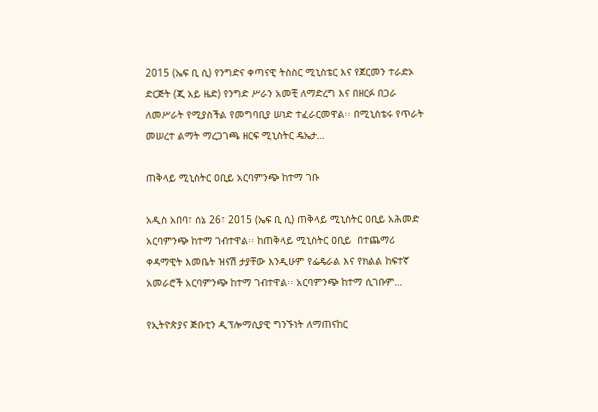2015 (ኤፍ ቢ ሲ) የንግድና ቀጣናዊ ትስስር ሚኒስቴር እና የጀርመን ተራድኦ ድርጅት (ጂ አይ ዜድ) የንግድ ሥራን አመቺ ለማድረግ እና በዘርፉ በጋራ ለመሥራት የሚያስችል የመግባቢያ ሠነድ ተፈራርመዋል፡፡ በሚኒስቴሩ የጥራት መሠረተ ልማት ማረጋገጫ ዘርፍ ሚኒስትር ዴኤታ…

ጠቅላይ ሚኒስትር ዐቢይ አርባምንጭ ከተማ ገቡ

አዲስ አበባ፣ ሰኔ 26፣ 2015 (ኤፍ ቢ ሲ) ጠቅላይ ሚኒስትር ዐቢይ አሕመድ አርባምንጭ ከተማ ገብተዋል፡፡ ከጠቅላይ ሚኒስትር ዐቢይ  በተጨማሪ  ቀዳማዊት እመቤት ዝናሽ ታያቸው እንዲሁም የፌዴራል እና የክልል ከፍተኛ አመራሮች አርባምንጭ ከተማ ገብተዋል፡፡ አርባምንጭ ከተማ ሲገቡም…

የኢትዮጵያና ጅቡቲን ዲፕሎማሲያዊ ግንኙነት ለማጠናከር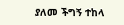ያለመ ችግኝ ተከላ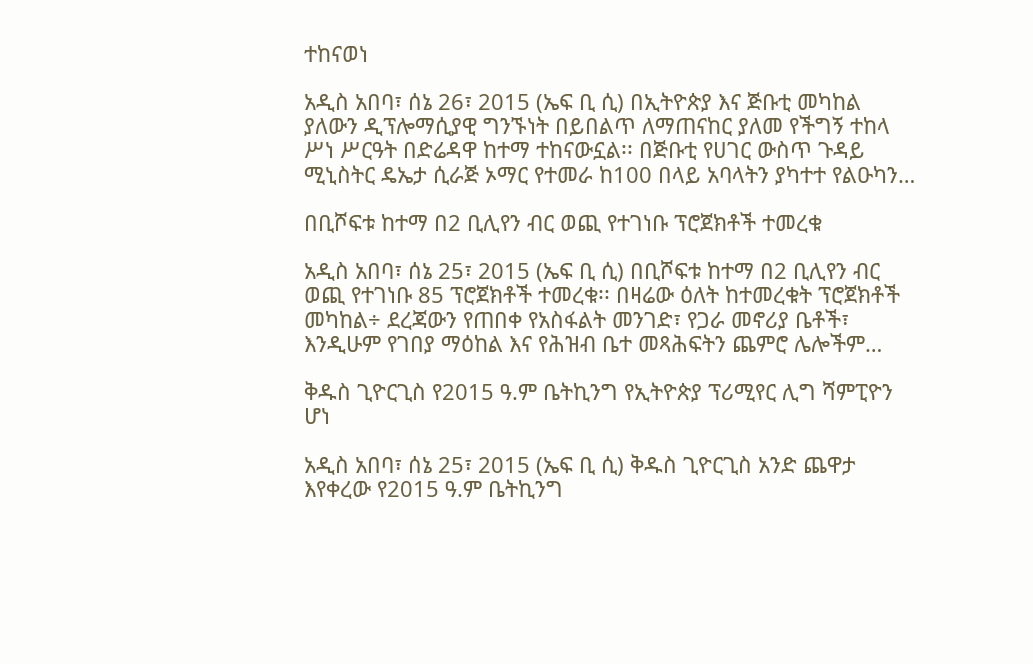ተከናወነ

አዲስ አበባ፣ ሰኔ 26፣ 2015 (ኤፍ ቢ ሲ) በኢትዮጵያ እና ጅቡቲ መካከል ያለውን ዲፕሎማሲያዊ ግንኙነት በይበልጥ ለማጠናከር ያለመ የችግኝ ተከላ ሥነ ሥርዓት በድሬዳዋ ከተማ ተከናውኗል፡፡ በጅቡቲ የሀገር ውስጥ ጉዳይ ሚኒስትር ዴኤታ ሲራጅ ኦማር የተመራ ከ100 በላይ አባላትን ያካተተ የልዑካን…

በቢሾፍቱ ከተማ በ2 ቢሊየን ብር ወጪ የተገነቡ ፕሮጀክቶች ተመረቁ

አዲስ አበባ፣ ሰኔ 25፣ 2015 (ኤፍ ቢ ሲ) በቢሾፍቱ ከተማ በ2 ቢሊየን ብር ወጪ የተገነቡ 85 ፕሮጀክቶች ተመረቁ፡፡ በዛሬው ዕለት ከተመረቁት ፕሮጀክቶች መካከል÷ ደረጃውን የጠበቀ የአስፋልት መንገድ፣ የጋራ መኖሪያ ቤቶች፣  እንዲሁም የገበያ ማዕከል እና የሕዝብ ቤተ መጻሕፍትን ጨምሮ ሌሎችም…

ቅዱስ ጊዮርጊስ የ2015 ዓ.ም ቤትኪንግ የኢትዮጵያ ፕሪሚየር ሊግ ሻምፒዮን ሆነ

አዲስ አበባ፣ ሰኔ 25፣ 2015 (ኤፍ ቢ ሲ) ቅዱስ ጊዮርጊስ አንድ ጨዋታ እየቀረው የ2015 ዓ.ም ቤትኪንግ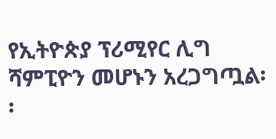የኢትዮጵያ ፕሪሚየር ሊግ ሻምፒዮን መሆኑን አረጋግጧል፡፡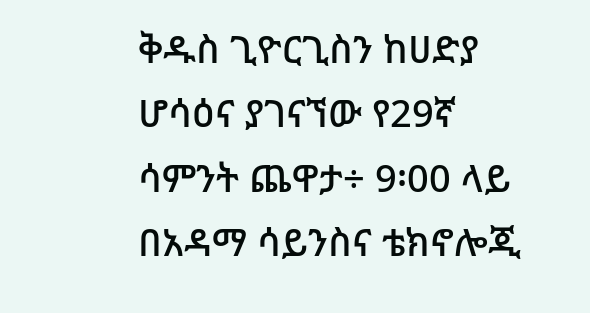ቅዱስ ጊዮርጊስን ከሀድያ ሆሳዕና ያገናኘው የ29ኛ ሳምንት ጨዋታ÷ 9፡00 ላይ በአዳማ ሳይንስና ቴክኖሎጂ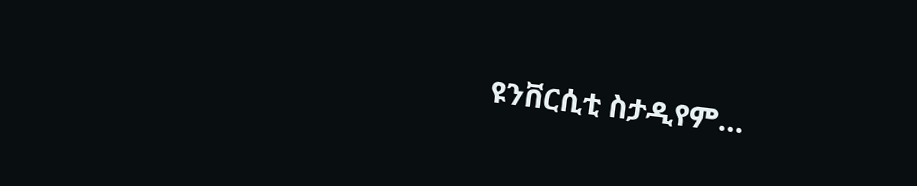ዩንቨርሲቲ ስታዲየም…